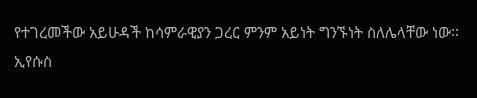የተገረመችው አይሁዳች ከሳምራዊያን ጋረር ምንም አይነት ግንኙነት ስለሌላቸው ነው፡፡
ኢየሱስ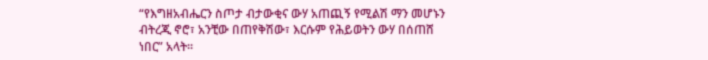“የእግዘአብሔርን ስጦታ ብታውቂና ውሃ አጠጪኝ የሚልሽ ማን መሆኑን ብትረጂ ኖሮ፣ አንቺው በጠየቅሽው፣ እርሱም የሕይወትን ውሃ በሰጠሸ ነበር” አላት፡፡